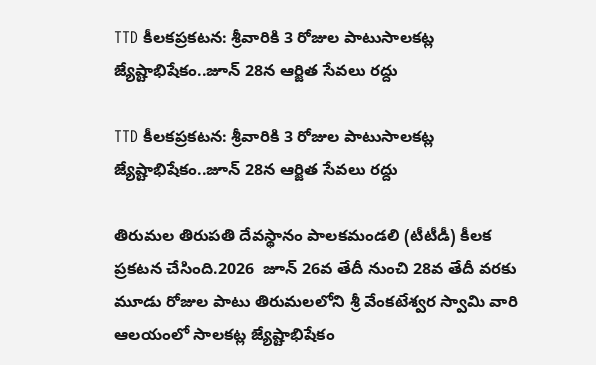TTD కీలకప్రకటన: శ్రీవారికి 3 రోజుల పాటుసాలకట్ల జ్యేష్టాభిషేకం..జూన్ 28న ఆర్జిత సేవలు రద్దు

TTD కీలకప్రకటన: శ్రీవారికి 3 రోజుల పాటుసాలకట్ల జ్యేష్టాభిషేకం..జూన్ 28న ఆర్జిత సేవలు రద్దు

తిరుమ‌ల తిరుప‌తి దేవ‌స్థానం పాల‌క‌మండ‌లి (టీటీడీ) కీల‌క ప్రక‌ట‌న చేసింది.2026  జూన్ 26వ తేదీ నుంచి 28వ తేదీ వ‌ర‌కు మూడు రోజుల పాటు తిరుమ‌ల‌లోని శ్రీ వేంక‌టేశ్వర స్వామి వారి ఆల‌యంలో సాలకట్ల జ్యేష్టాభిషేకం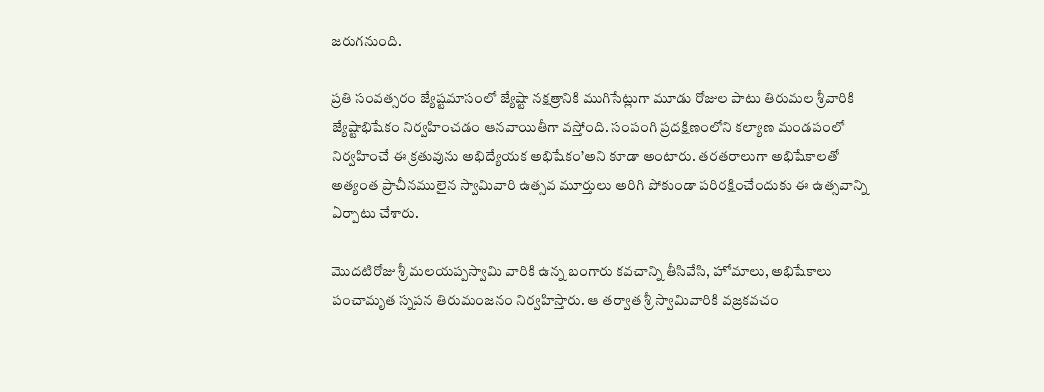జ‌రుగ‌నుంది.

ప్రతి సంవత్సరం జ్యేష్టమాసంలో జ్యేష్టా నక్షత్రానికి ముగిసేట్లుగా మూడు రోజుల‌ పాటు తిరుమల‌ శ్రీవారికి జ్యేష్టాభిషేకం నిర్వహించ‌డం ఆన‌వాయితీగా వ‌స్తోంది. సంపంగి ప్రదక్షిణంలోని కల్యాణ మండపంలో నిర్వహించే ఈ క్రతువును అభిద్యేయక అభిషేకం’అని కూడా అంటారు. తరతరాలుగా అభిషేకాల‌తో అత్యంత ప్రాచీనములైన స్వామివారి ఉత్సవ మూర్తులు అరిగి పోకుండా పరిరక్షించేందుకు ఈ ఉత్సవాన్ని ఏర్పాటు చేశారు.

మొదటిరోజు శ్రీ మలయప్పస్వామి వారికి ఉన్న బంగారు కవచాన్ని తీసివేసి, హోమాలు, అభిషేకాలు పంచామృత స్నపన తిరుమంజనం నిర్వహిస్తారు. ఆ తర్వాత శ్రీ స్వామివారికి వజ్రకవచం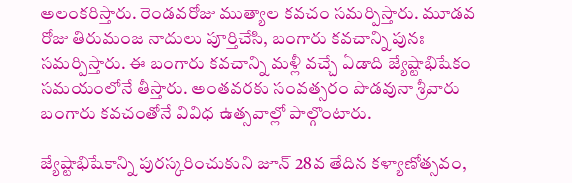అలంకరిస్తారు. రెండవరోజు ముత్యాల‌ కవచం సమర్పిస్తారు. మూడవ రోజు తిరుమంజ నాదులు పూర్తిచేసి, బంగారు కవచాన్ని పునః సమర్పిస్తారు. ఈ బంగారు కవచాన్ని మళ్లీ వచ్చే ఏడాది జ్యేష్టాభిషేకం సమయంలోనే తీస్తారు. అంతవరకు సంవత్సరం పొడవునా శ్రీవారు బంగారు కవచంతోనే వివిధ ఉత్సవాల్లో పాల్గొంటారు.

జ్యేష్టాభిషేకాన్ని పుర‌స్క‌రించుకుని జూన్ 28వ తేదిన కళ్యాణోత్స‌వం,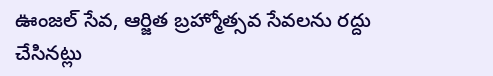ఊంజ‌ల్ సేవ‌, ఆర్జిత బ్ర‌హ్మోత్స‌వ సేవ‌ల‌ను ర‌ద్దు చేసిన‌ట్లు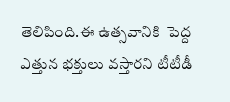తెలిపింది.ఈ ఉత్సవానికి  పెద్ద ఎత్తున భ‌క్తులు వస్తారని టీటీడీ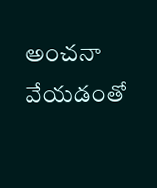అంచనా వేయడంతో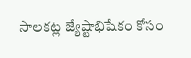సాల‌క‌ట్ల జ్యేష్టాభిషేకం కోసం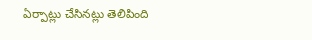ఏర్పాట్లు చేసిన‌ట్లు తెలిపింది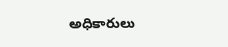అధికారులు